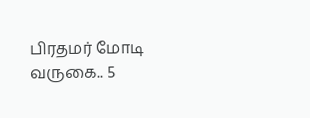பிரதமர் மோடி வருகை.. 5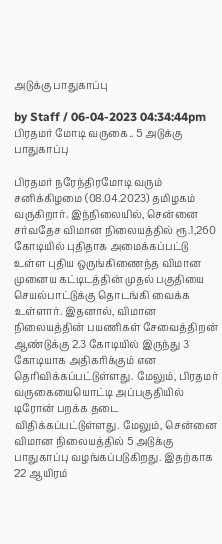அடுக்கு பாதுகாப்பு

by Staff / 06-04-2023 04:34:44pm
பிரதமர் மோடி வருகை.. 5 அடுக்கு பாதுகாப்பு

பிரதமர் நரேந்திரமோடி வரும் சனிக்கிழமை (08.04.2023) தமிழகம் வருகிறார். இந்நிலையில், சென்னை சர்வதேச விமான நிலையத்தில் ரூ.1,260 கோடியில் புதிதாக அமைக்கப்பட்டு உள்ள புதிய ஒருங்கிணைந்த விமான முனைய கட்டிடத்தின் முதல் பகுதியை செயல்பாட்டுக்கு தொடங்கி வைக்க உள்ளார். இதனால், விமான நிலையத்தின் பயணிகள் சேவைத்திறன் ஆண்டுக்கு 2.3 கோடியில் இருந்து 3 கோடியாக அதிகரிக்கும் என தெரிவிக்கப்பட்டுள்ளது. மேலும், பிரதமர் வருகையையொட்டி அப்பகுதியில் டிரோன் பறக்க தடை விதிக்கப்பட்டுள்ளது. மேலும், சென்னை விமான நிலையத்தில் 5 அடுக்கு பாதுகாப்பு வழங்கப்படுகிறது. இதற்காக 22 ஆயிரம்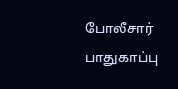போலீசார் பாதுகாப்பு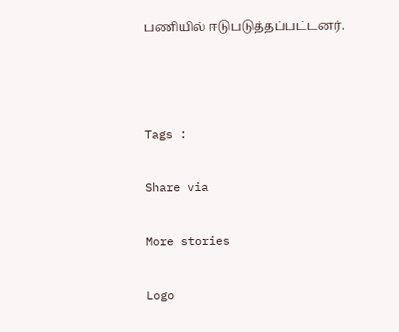பணியில் ஈடுபடுத்தப்பட்டனர்.



Tags :

Share via

More stories

Logo